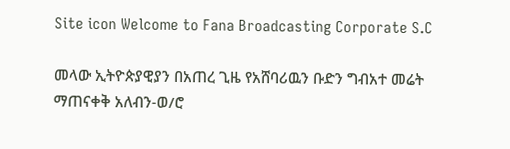Site icon Welcome to Fana Broadcasting Corporate S.C

መላው ኢትዮጵያዊያን በአጠረ ጊዜ የአሸባሪዉን ቡድን ግብአተ መሬት ማጠናቀቅ አለብን-ወ/ሮ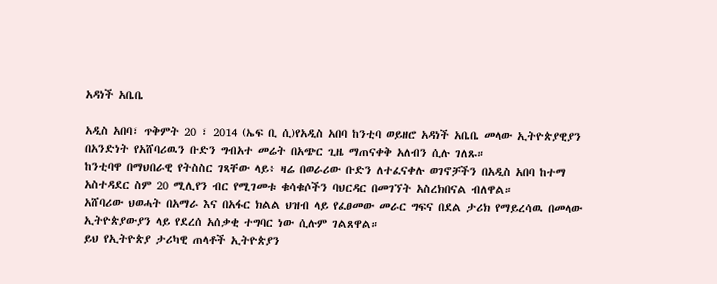አዳነች አቤቤ

አዲስ አበባ፣ ጥቅምት 20 ፣ 2014 (ኤፍ ቢ ሲ)የአዲስ አበባ ከንቲባ ወይዘሮ አዳነች አቤቤ መላው ኢትዮጵያዊያን በአንድነት የአሸባሪዉን ቡድን ግብአተ መሬት በአጭር ጊዜ ማጠናቀቅ አለብን ሲሉ ገለጹ።
ከንቲባዋ በማህበራዊ የትስስር ገጻቸው ላይ፥ ዛሬ በወራሪው ቡድን ለተፈናቀሉ ወገኖቻችን በአዲስ አበባ ከተማ አስተዳደር ስም 20 ሚሊየን ብር የሚገመቱ ቁሳቁሶችን ባህርዳር በመገኘት አስረክበናል ብለዋል።
አሸባሪው ህወሓት በአማራ እና በአፋር ክልል ህዝብ ላይ የፈፀመው መራር ግፍና በደል ታሪክ የማይረሳዉ በመላው ኢትዮጵያውያን ላይ የደረሰ አሰቃቂ ተግባር ነው ሲሉም ገልጸዋል።
ይህ የኢትዮጵያ ታሪካዊ ጠላቶች ኢትዮጵያን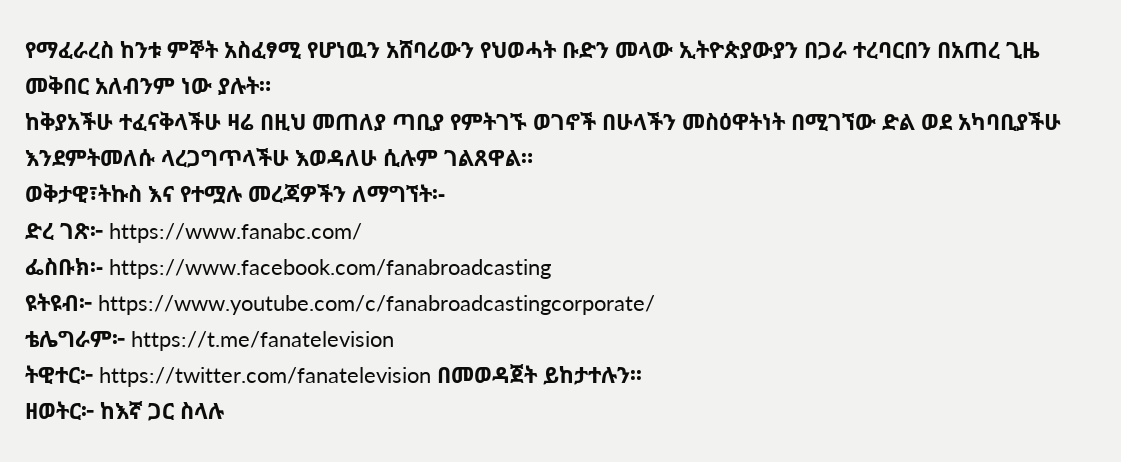የማፈራረስ ከንቱ ምኞት አስፈፃሚ የሆነዉን አሸባሪውን የህወሓት ቡድን መላው ኢትዮጵያውያን በጋራ ተረባርበን በአጠረ ጊዜ መቅበር አለብንም ነው ያሉት።
ከቅያአችሁ ተፈናቅላችሁ ዛሬ በዚህ መጠለያ ጣቢያ የምትገኙ ወገኖች በሁላችን መስዕዋትነት በሚገኘው ድል ወደ አካባቢያችሁ እንደምትመለሱ ላረጋግጥላችሁ እወዳለሁ ሲሉም ገልጸዋል።
ወቅታዊ፣ትኩስ እና የተሟሉ መረጃዎችን ለማግኘት፡-
ድረ ገጽ፦ https://www.fanabc.com/
ፌስቡክ፡- https://www.facebook.com/fanabroadcasting
ዩትዩብ፦ https://www.youtube.com/c/fanabroadcastingcorporate/
ቴሌግራም፦ https://t.me/fanatelevision
ትዊተር፦ https://twitter.com/fanatelevision በመወዳጀት ይከታተሉን፡፡
ዘወትር፦ ከእኛ ጋር ስላሉ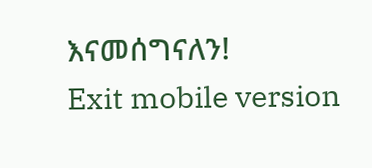እናመሰግናለን!
Exit mobile version